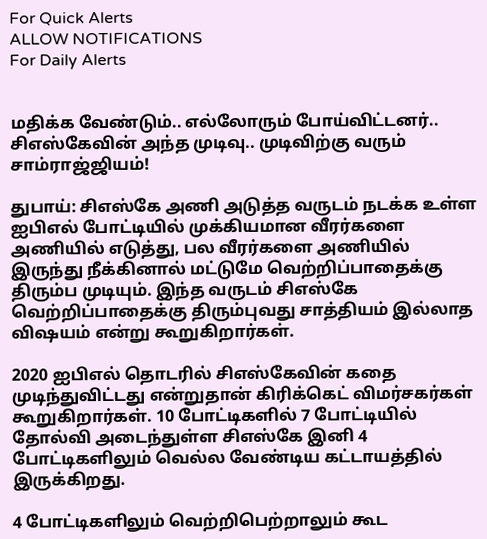For Quick Alerts
ALLOW NOTIFICATIONS
For Daily Alerts


மதிக்க வேண்டும்.. எல்லோரும் போய்விட்டனர்.. சிஎஸ்கேவின் அந்த முடிவு.. முடிவிற்கு வரும் சாம்ராஜ்ஜியம்!

துபாய்: சிஎஸ்கே அணி அடுத்த வருடம் நடக்க உள்ள ஐபிஎல் போட்டியில் முக்கியமான வீரர்களை அணியில் எடுத்து, பல வீரர்களை அணியில் இருந்து நீக்கினால் மட்டுமே வெற்றிப்பாதைக்கு திரும்ப முடியும். இந்த வருடம் சிஎஸ்கே வெற்றிப்பாதைக்கு திரும்புவது சாத்தியம் இல்லாத விஷயம் என்று கூறுகிறார்கள்.

2020 ஐபிஎல் தொடரில் சிஎஸ்கேவின் கதை முடிந்துவிட்டது என்றுதான் கிரிக்கெட் விமர்சகர்கள் கூறுகிறார்கள். 10 போட்டிகளில் 7 போட்டியில் தோல்வி அடைந்துள்ள சிஎஸ்கே இனி 4 போட்டிகளிலும் வெல்ல வேண்டிய கட்டாயத்தில் இருக்கிறது.

4 போட்டிகளிலும் வெற்றிபெற்றாலும் கூட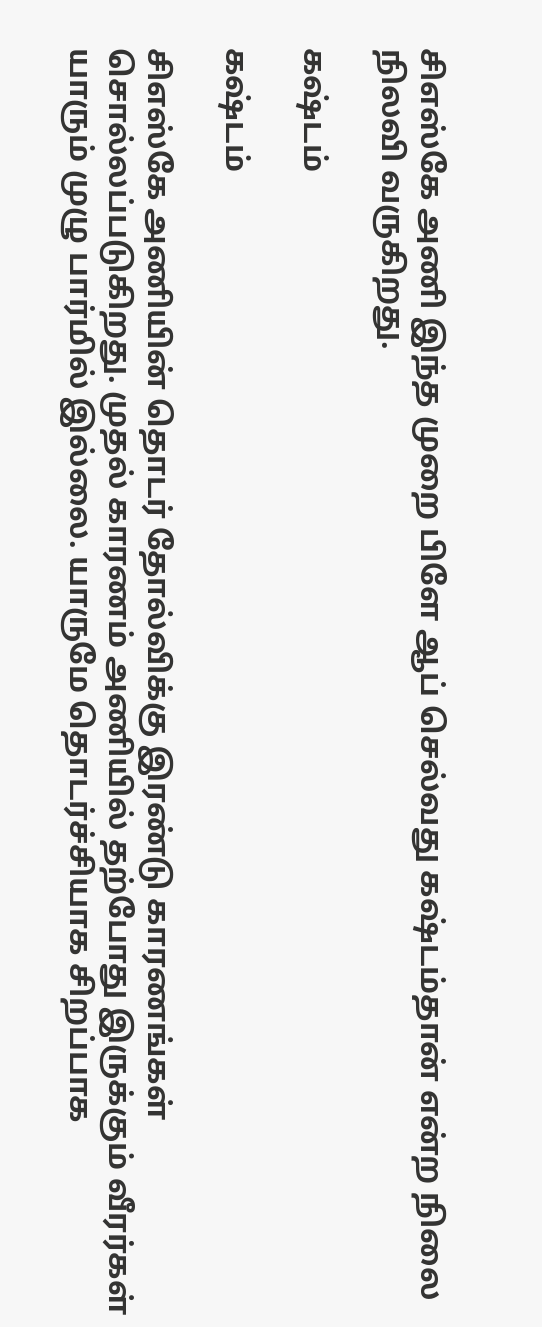சிஎஸ்கே அணி இந்த முறை பிளே ஆப் செல்வது கஷ்டம்தான் என்ற நிலை நிலவி வருகிறது.

கஷ்டம்

கஷ்டம்

சிஎஸ்கே அணியின் தொடர் தோல்விக்கு இரண்டு காரணங்கள் சொல்லப்படுகிறது. முதல் காரணம் அணியில் தற்போது இருக்கும் வீரர்கள் யாரும் முழு பார்மில் இல்லை. யாருமே தொடர்ச்சியாக சிறப்பாக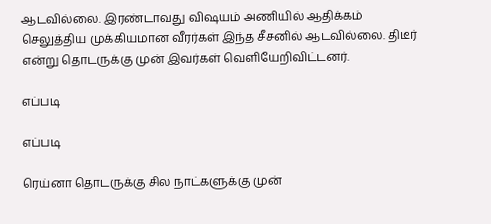ஆடவில்லை. இரண்டாவது விஷயம் அணியில் ஆதிக்கம் செலுத்திய முக்கியமான வீரர்கள் இந்த சீசனில் ஆடவில்லை. திடீர் என்று தொடருக்கு முன் இவர்கள் வெளியேறிவிட்டனர்.

எப்படி

எப்படி

ரெய்னா தொடருக்கு சில நாட்களுக்கு முன்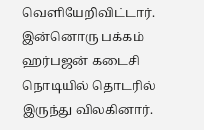வெளியேறிவிட்டார். இன்னொரு பக்கம் ஹர்பஜன் கடைசி நொடியில் தொடரில் இருந்து விலகினார்.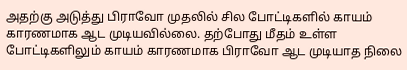அதற்கு அடுத்து பிராவோ முதலில் சில போட்டிகளில் காயம் காரணமாக ஆட முடியவில்லை. தற்போது மீதம் உள்ள போட்டிகளிலும் காயம் காரணமாக பிராவோ ஆட முடியாத நிலை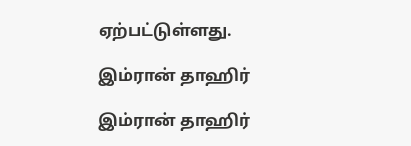ஏற்பட்டுள்ளது.

இம்ரான் தாஹிர்

இம்ரான் தாஹிர்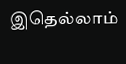இதெல்லாம்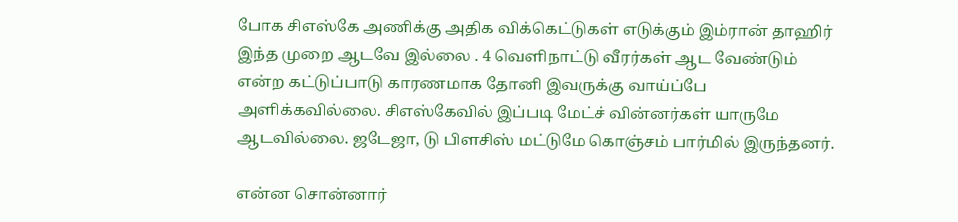போக சிஎஸ்கே அணிக்கு அதிக விக்கெட்டுகள் எடுக்கும் இம்ரான் தாஹிர் இந்த முறை ஆடவே இல்லை . 4 வெளிநாட்டு வீரர்கள் ஆட வேண்டும் என்ற கட்டுப்பாடு காரணமாக தோனி இவருக்கு வாய்ப்பே அளிக்கவில்லை. சிஎஸ்கேவில் இப்படி மேட்ச் வின்னர்கள் யாருமே ஆடவில்லை. ஜடேஜா, டு பிளசிஸ் மட்டுமே கொஞ்சம் பார்மில் இருந்தனர்.

என்ன சொன்னார்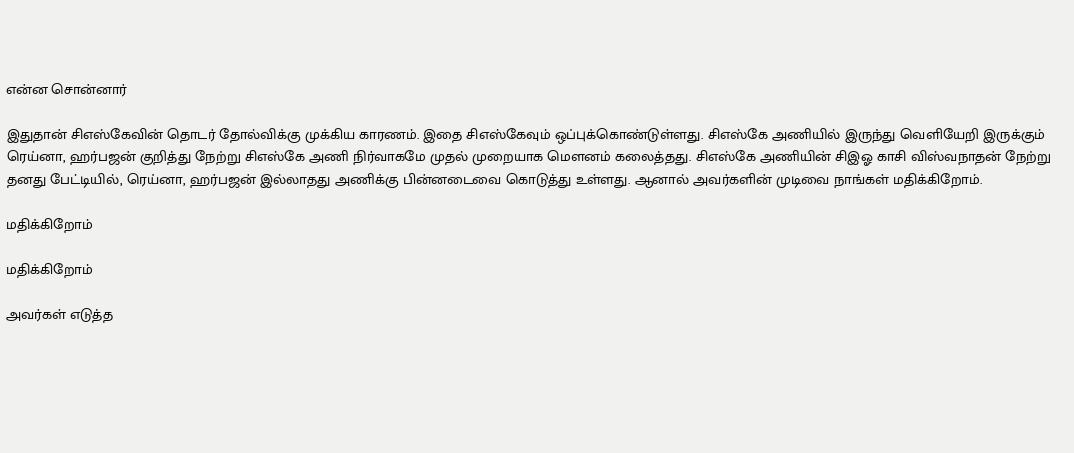என்ன சொன்னார்

இதுதான் சிஎஸ்கேவின் தொடர் தோல்விக்கு முக்கிய காரணம். இதை சிஎஸ்கேவும் ஒப்புக்கொண்டுள்ளது. சிஎஸ்கே அணியில் இருந்து வெளியேறி இருக்கும் ரெய்னா, ஹர்பஜன் குறித்து நேற்று சிஎஸ்கே அணி நிர்வாகமே முதல் முறையாக மௌனம் கலைத்தது. சிஎஸ்கே அணியின் சிஇஓ காசி விஸ்வநாதன் நேற்று தனது பேட்டியில், ரெய்னா, ஹர்பஜன் இல்லாதது அணிக்கு பின்னடைவை கொடுத்து உள்ளது. ஆனால் அவர்களின் முடிவை நாங்கள் மதிக்கிறோம்.

மதிக்கிறோம்

மதிக்கிறோம்

அவர்கள் எடுத்த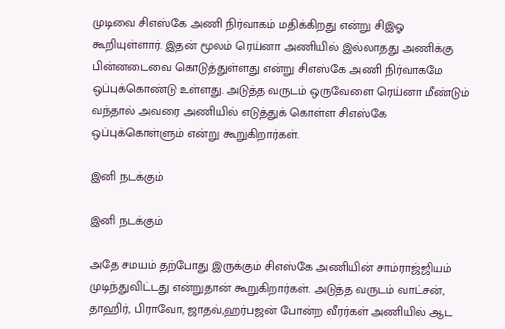முடிவை சிஎஸ்கே அணி நிர்வாகம் மதிக்கிறது என்று சிஇஓ கூறியுள்ளார். இதன் மூலம் ரெய்னா அணியில் இல்லாதது அணிக்கு பின்னடைவை கொடுத்துள்ளது என்று சிஎஸ்கே அணி நிர்வாகமே ஒப்புக்கொண்டு உள்ளது. அடுத்த வருடம் ஒருவேளை ரெய்னா மீண்டும் வந்தால் அவரை அணியில் எடுத்துக் கொள்ள சிஎஸ்கே ஒப்புக்கொள்ளும் என்று கூறுகிறார்கள்.

இனி நடக்கும்

இனி நடக்கும்

அதே சமயம் தற்போது இருக்கும் சிஎஸ்கே அணியின் சாம்ராஜ்ஜியம் முடிந்துவிட்டது என்றுதான் கூறுகிறார்கள். அடுத்த வருடம் வாட்சன், தாஹிர், பிராவோ, ஜாதவ்,ஹர்பஜன் போன்ற வீரர்கள் அணியில் ஆட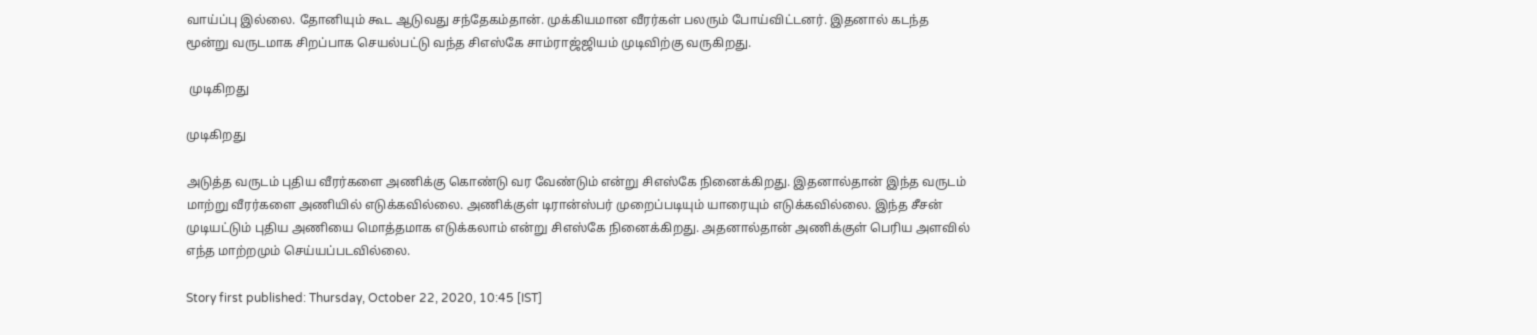வாய்ப்பு இல்லை. தோனியும் கூட ஆடுவது சந்தேகம்தான். முக்கியமான வீரர்கள் பலரும் போய்விட்டனர். இதனால் கடந்த மூன்று வருடமாக சிறப்பாக செயல்பட்டு வந்த சிஎஸ்கே சாம்ராஜ்ஜியம் முடிவிற்கு வருகிறது.

 முடிகிறது

முடிகிறது

அடுத்த வருடம் புதிய வீரர்களை அணிக்கு கொண்டு வர வேண்டும் என்று சிஎஸ்கே நினைக்கிறது. இதனால்தான் இந்த வருடம் மாற்று வீரர்களை அணியில் எடுக்கவில்லை. அணிக்குள் டிரான்ஸ்பர் முறைப்படியும் யாரையும் எடுக்கவில்லை. இந்த சீசன் முடியட்டும் புதிய அணியை மொத்தமாக எடுக்கலாம் என்று சிஎஸ்கே நினைக்கிறது. அதனால்தான் அணிக்குள் பெரிய அளவில் எந்த மாற்றமும் செய்யப்படவில்லை.

Story first published: Thursday, October 22, 2020, 10:45 [IST]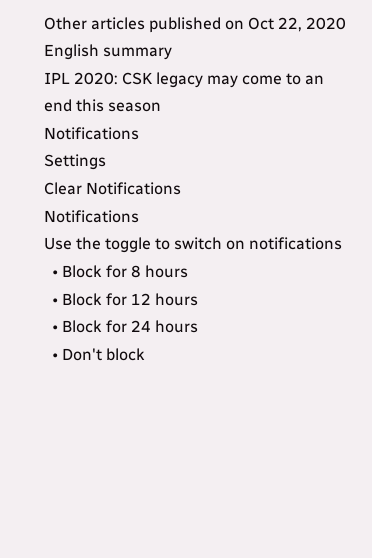Other articles published on Oct 22, 2020
English summary
IPL 2020: CSK legacy may come to an end this season
Notifications
Settings
Clear Notifications
Notifications
Use the toggle to switch on notifications
  • Block for 8 hours
  • Block for 12 hours
  • Block for 24 hours
  • Don't block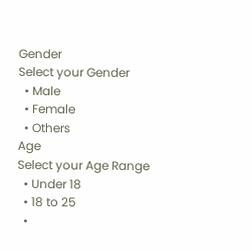Gender
Select your Gender
  • Male
  • Female
  • Others
Age
Select your Age Range
  • Under 18
  • 18 to 25
  •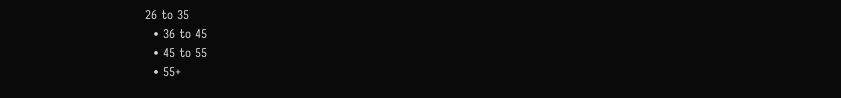26 to 35
  • 36 to 45
  • 45 to 55
  • 55+